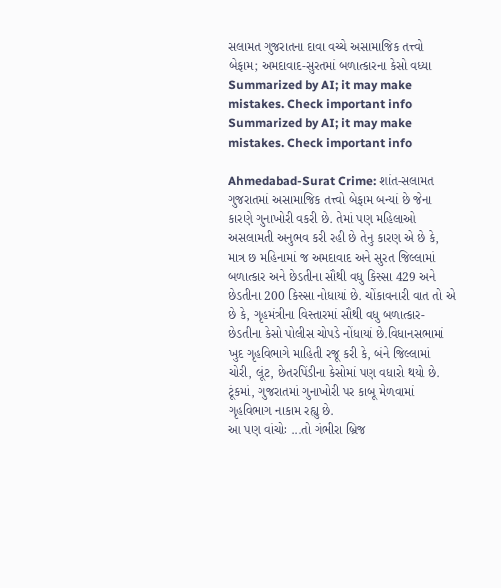સલામત ગુજરાતના દાવા વચ્ચે અસામાજિક તત્ત્વો બેફામ; અમદાવાદ-સુરતમાં બળાત્કારના કેસો વધ્યા
Summarized by AI; it may make mistakes. Check important info
Summarized by AI; it may make mistakes. Check important info

Ahmedabad-Surat Crime: શાંત-સલામત ગુજરાતમાં અસામાજિક તત્ત્વો બેફામ બન્યાં છે જેના કારણે ગુનાખોરી વકરી છે. તેમાં પણ મહિલાઓ અસલામતી અનુભવ કરી રહી છે તેનુ કારણ એ છે કે, માત્ર છ મહિનામાં જ અમદાવાદ અને સુરત જિલ્લામાં બળાત્કાર અને છેડતીના સૌથી વધુ કિસ્સા 429 અને છેડતીના 200 કિસ્સા નોધાયાં છે. ચોંકાવનારી વાત તો એ છે કે, ગૃહમંત્રીના વિસ્તારમાં સૌથી વધુ બળાત્કાર-છેડતીના કેસો પોલીસ ચોપડે નોંધાયાં છે.વિધાનસભામાં ખુદ ગૃહવિભાગે માહિતી રજૂ કરી કે, બંને જિલ્લામાં ચોરી, લૂંટ, છેતરપિંડીના કેસોમાં પણ વધારો થયો છે. ટૂંકમાં, ગુજરાતમાં ગુનાખોરી પર કાબૂ મેળવામાં ગૃહવિભાગ નાકામ રહ્યુ છે.
આ પણ વાંચોઃ ...તો ગંભીરા બ્રિજ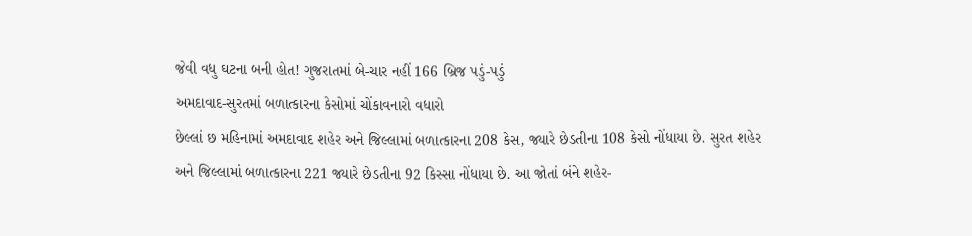જેવી વધુ ઘટના બની હોત! ગુજરાતમાં બે-ચાર નહીં 166 બ્રિજ પડું-પડું
અમદાવાદ-સુરતમાં બળાત્કારના કેસોમાં ચોંકાવનારો વધારો
છેલ્લાં છ મહિનામાં અમદાવાદ શહેર અને જિલ્લામાં બળાત્કારના 208 કેસ, જ્યારે છેડતીના 108 કેસો નોંધાયા છે. સુરત શહેર અને જિલ્લામાં બળાત્કારના 221 જ્યારે છેડતીના 92 કિસ્સા નોંધાયા છે. આ જોતાં બંને શહેર-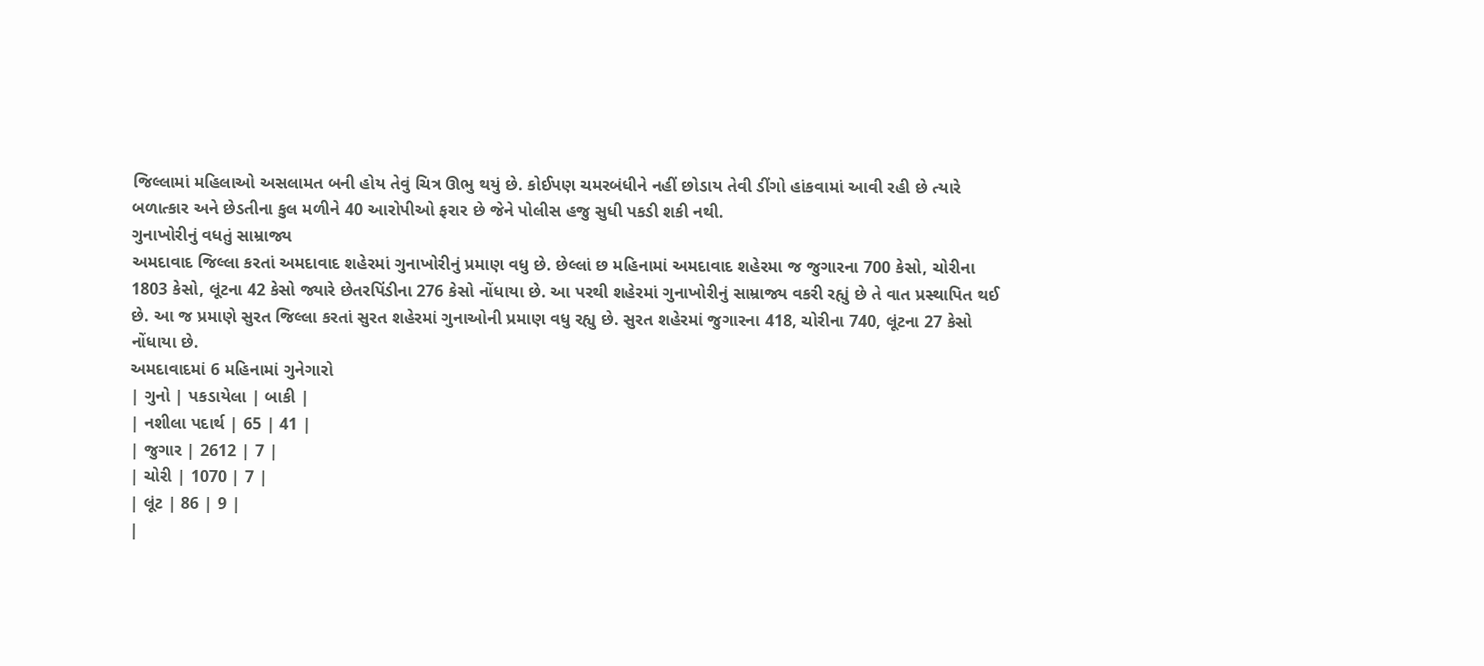જિલ્લામાં મહિલાઓ અસલામત બની હોય તેવું ચિત્ર ઊભુ થયું છે. કોઈપણ ચમરબંધીને નહીં છોડાય તેવી ડીંગો હાંકવામાં આવી રહી છે ત્યારે બળાત્કાર અને છેડતીના કુલ મળીને 40 આરોપીઓ ફરાર છે જેને પોલીસ હજુ સુધી પકડી શકી નથી.
ગુનાખોરીનું વધતું સામ્રાજ્ય
અમદાવાદ જિલ્લા કરતાં અમદાવાદ શહેરમાં ગુનાખોરીનું પ્રમાણ વધુ છે. છેલ્લાં છ મહિનામાં અમદાવાદ શહેરમા જ જુગારના 700 કેસો, ચોરીના 1803 કેસો, લૂંટના 42 કેસો જ્યારે છેતરપિંડીના 276 કેસો નોંધાયા છે. આ પરથી શહેરમાં ગુનાખોરીનું સામ્રાજ્ય વકરી રહ્યું છે તે વાત પ્રસ્થાપિત થઈ છે. આ જ પ્રમાણે સુરત જિલ્લા કરતાં સુરત શહેરમાં ગુનાઓની પ્રમાણ વધુ રહ્યુ છે. સુરત શહેરમાં જુગારના 418, ચોરીના 740, લૂંટના 27 કેસો નોંધાયા છે.
અમદાવાદમાં 6 મહિનામાં ગુનેગારો
| ગુનો | પકડાયેલા | બાકી |
| નશીલા પદાર્થ | 65 | 41 |
| જુગાર | 2612 | 7 |
| ચોરી | 1070 | 7 |
| લૂંટ | 86 | 9 |
|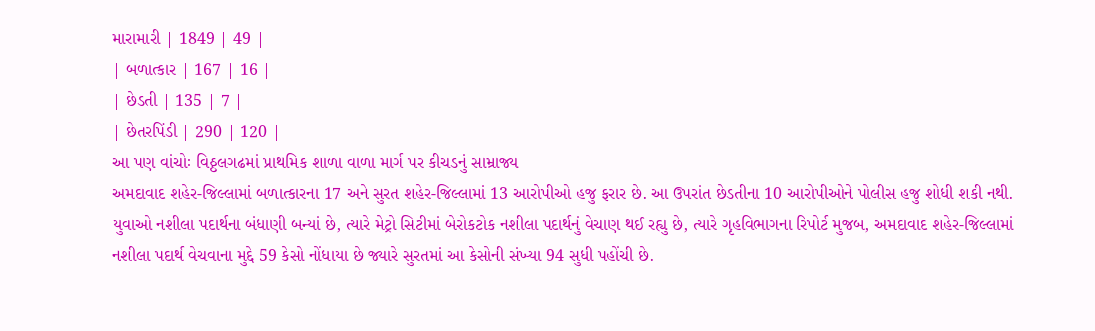મારામારી | 1849 | 49 |
| બળાત્કાર | 167 | 16 |
| છેડતી | 135 | 7 |
| છેતરપિંડી | 290 | 120 |
આ પણ વાંચોઃ વિઠ્ઠલગઢમાં પ્રાથમિક શાળા વાળા માર્ગ પર કીચડનું સામ્રાજ્ય
અમદાવાદ શહેર-જિલ્લામાં બળાત્કારના 17 અને સુરત શહેર-જિલ્લામાં 13 આરોપીઓ હજુ ફરાર છે. આ ઉપરાંત છેડતીના 10 આરોપીઓને પોલીસ હજુ શોધી શકી નથી. યુવાઓ નશીલા પદાર્થના બંધાણી બન્યાં છે, ત્યારે મેટ્રો સિટીમાં બેરોકટોક નશીલા પદાર્થનું વેચાણ થઈ રહ્યુ છે, ત્યારે ગૃહવિભાગના રિપોર્ટ મુજબ, અમદાવાદ શહેર-જિલ્લામાં નશીલા પદાર્થ વેચવાના મુદ્દે 59 કેસો નોંધાયા છે જ્યારે સુરતમાં આ કેસોની સંખ્યા 94 સુધી પહોંચી છે.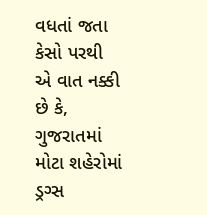વધતાં જતા કેસો પરથી એ વાત નક્કી છે કે, ગુજરાતમાં મોટા શહેરોમાં ડ્રગ્સ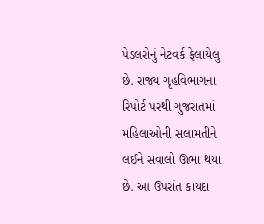પેડલરોનું નેટવર્ક ફેલાયેલુ છે. રાજ્ય ગૃહવિભાગના રિપોર્ટ પરથી ગુજરાતમાં મહિલાઓની સલામતીને લઈને સવાલો ઊભા થયા છે. આ ઉપરાંત કાયદા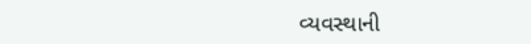વ્યવસ્થાની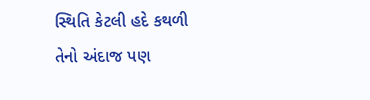સ્થિતિ કેટલી હદે કથળી તેનો અંદાજ પણ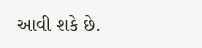આવી શકે છે.